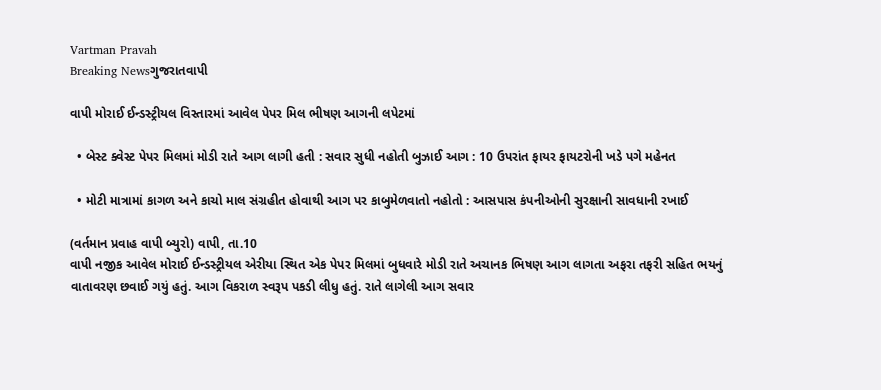Vartman Pravah
Breaking Newsગુજરાતવાપી

વાપી મોરાઈ ઈન્‍ડસ્‍ટ્રીયલ વિસ્‍તારમાં આવેલ પેપર મિલ ભીષણ આગની લપેટમાં

  • બેસ્‍ટ ક્‍વેસ્‍ટ પેપર મિલમાં મોડી રાતે આગ લાગી હતી : સવાર સુધી નહોતી બુઝાઈ આગ : 10 ઉપરાંત ફાયર ફાયટરોની ખડે પગે મહેનત

  • મોટી માત્રામાં કાગળ અને કાચો માલ સંગ્રહીત હોવાથી આગ પર કાબુમેળવાતો નહોતો : આસપાસ કંપનીઓની સુરક્ષાની સાવધાની રખાઈ

(વર્તમાન પ્રવાહ વાપી બ્‍યુરો) વાપી, તા.10
વાપી નજીક આવેલ મોરાઈ ઈન્‍ડસ્‍ટ્રીયલ એરીયા સ્‍થિત એક પેપર મિલમાં બુધવારે મોડી રાતે અચાનક ભિષણ આગ લાગતા અફરા તફરી સહિત ભયનું વાતાવરણ છવાઈ ગયું હતું. આગ વિકરાળ સ્‍વરૂપ પકડી લીધુ હતું. રાતે લાગેલી આગ સવાર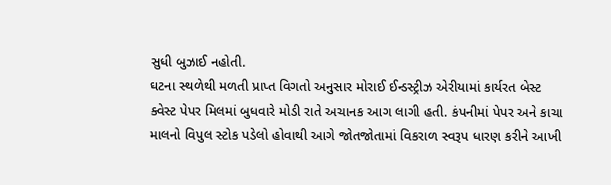સુધી બુઝાઈ નહોતી.
ઘટના સ્‍થળેથી મળતી પ્રાપ્ત વિગતો અનુસાર મોરાઈ ઈન્‍ડસ્‍ટ્રીઝ એરીયામાં કાર્યરત બેસ્‍ટ ક્‍વેસ્‍ટ પેપર મિલમાં બુધવારે મોડી રાતે અચાનક આગ લાગી હતી. કંપનીમાં પેપર અને કાચા માલનો વિપુલ સ્‍ટોક પડેલો હોવાથી આગે જોતજોતામાં વિકરાળ સ્‍વરૂપ ધારણ કરીને આખી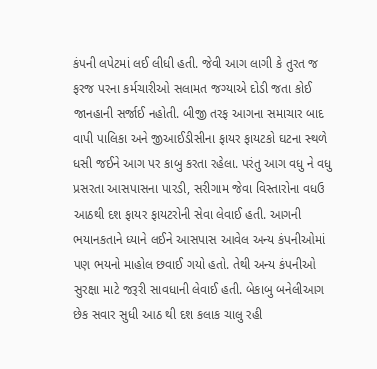કંપની લપેટમાં લઈ લીધી હતી. જેવી આગ લાગી કે તુરત જ ફરજ પરના કર્મચારીઓ સલામત જગ્‍યાએ દોડી જતા કોઈ જાનહાની સર્જાઈ નહોતી. બીજી તરફ આગના સમાચાર બાદ વાપી પાલિકા અને જીઆઈડીસીના ફાયર ફાયટકો ઘટના સ્‍થળે ધસી જઈને આગ પર કાબુ કરતા રહેલા. પરંતુ આગ વધુ ને વધુ પ્રસરતા આસપાસના પારડી, સરીગામ જેવા વિસ્‍તારોના વધઉ આઠથી દશ ફાયર ફાયટરોની સેવા લેવાઈ હતી. આગની ભયાનકતાને ધ્‍યાને લઈને આસપાસ આવેલ અન્‍ય કંપનીઓમાં પણ ભયનો માહોલ છવાઈ ગયો હતો. તેથી અન્‍ય કંપનીઓ સુરક્ષા માટે જરૂરી સાવધાની લેવાઈ હતી. બેકાબુ બનેલીઆગ છેક સવાર સુધી આઠ થી દશ કલાક ચાલુ રહી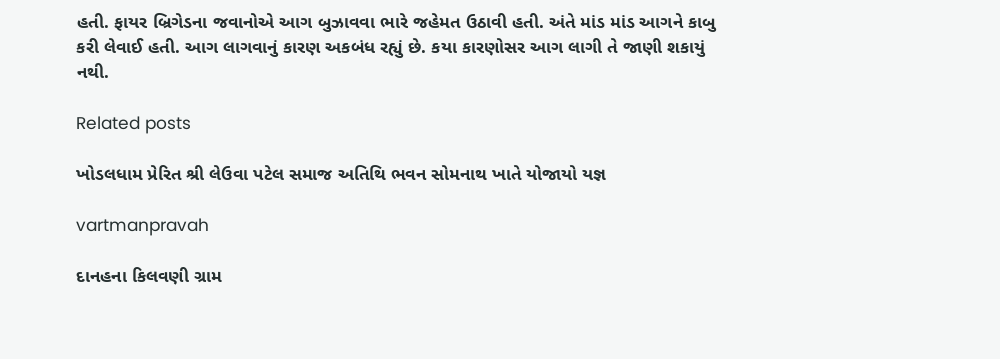હતી. ફાયર બ્રિગેડના જવાનોએ આગ બુઝાવવા ભારે જહેમત ઉઠાવી હતી. અંતે માંડ માંડ આગને કાબુ કરી લેવાઈ હતી. આગ લાગવાનું કારણ અકબંધ રહ્યું છે. કયા કારણોસર આગ લાગી તે જાણી શકાયું નથી.

Related posts

ખોડલધામ પ્રેરિત શ્રી લેઉવા પટેલ સમાજ અતિથિ ભવન સોમનાથ ખાતે યોજાયો યજ્ઞ

vartmanpravah

દાનહના કિલવણી ગ્રામ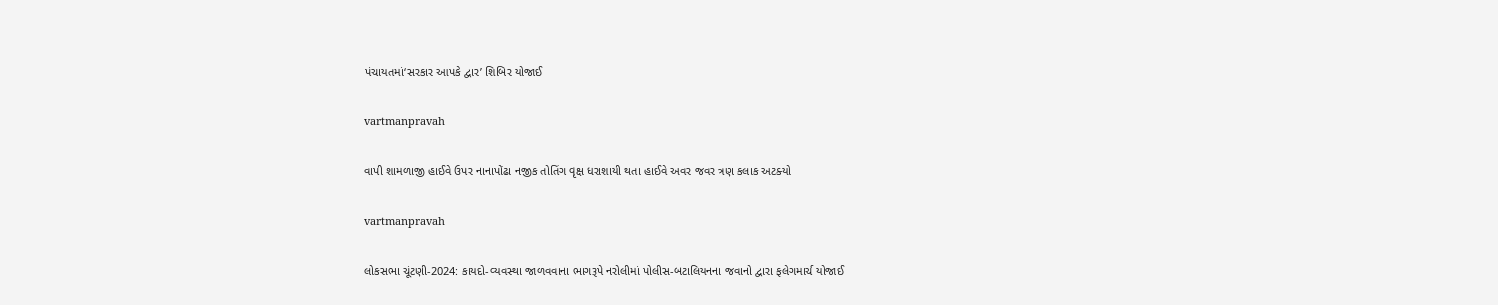પંચાયતમાં‘સરકાર આપકે દ્વાર’ શિબિર યોજાઈ

vartmanpravah

વાપી શામળાજી હાઈવે ઉપર નાનાપોંઢા નજીક તોતિંગ વૃક્ષ ધરાશાયી થતા હાઈવે અવર જવર ત્રણ કલાક અટક્‍યો

vartmanpravah

લોકસભા ચૂંટણી-2024: કાયદો-વ્‍યવસ્‍થા જાળવવાના ભાગરૂપે નરોલીમાં પોલીસ-બટાલિયનના જવાનો દ્વારા ફલેગમાર્ચ યોજાઈ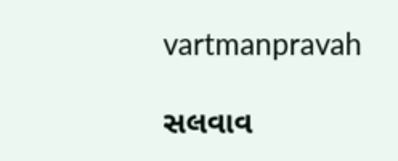vartmanpravah

સલવાવ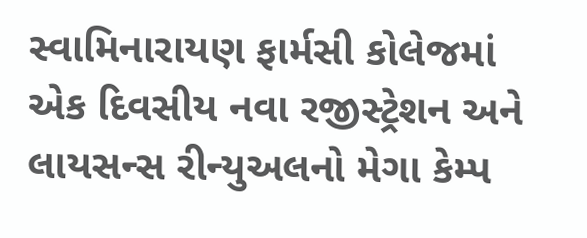સ્‍વામિનારાયણ ફાર્મસી કોલેજમાં એક દિવસીય નવા રજીસ્‍ટ્રેશન અને લાયસન્‍સ રીન્‍યુઅલનો મેગા કેમ્‍પ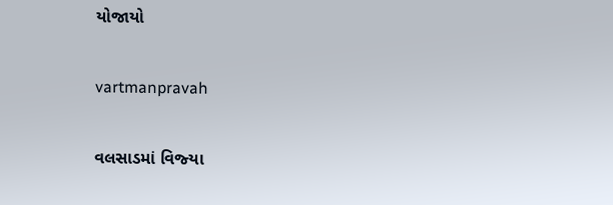યોજાયો

vartmanpravah

વલસાડમાં વિજ્‍યા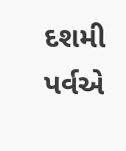દશમી પર્વએ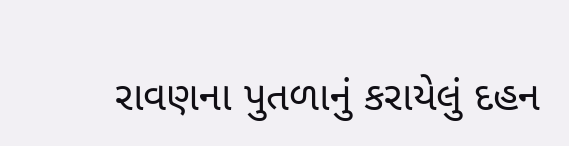રાવણના પુતળાનું કરાયેલું દહન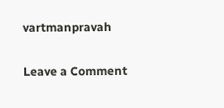vartmanpravah

Leave a Comment